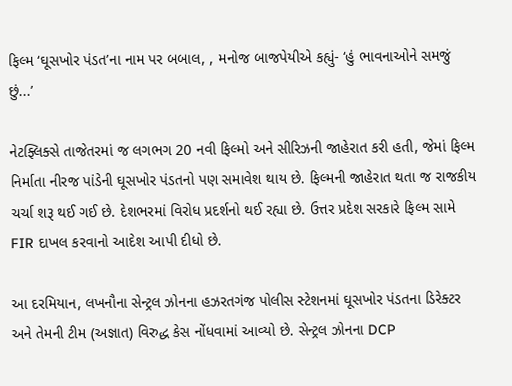ફિલ્મ ‘ઘૂસખોર પંડત’ના નામ પર બબાલ, , મનોજ બાજપેયીએ કહ્યું- ‘હું ભાવનાઓને સમજું છું...’

નેટફ્લિક્સે તાજેતરમાં જ લગભગ 20 નવી ફિલ્મો અને સીરિઝની જાહેરાત કરી હતી, જેમાં ફિલ્મ નિર્માતા નીરજ પાંડેની ઘૂસખોર પંડતનો પણ સમાવેશ થાય છે. ફિલ્મની જાહેરાત થતા જ રાજકીય ચર્ચા શરૂ થઈ ગઈ છે. દેશભરમાં વિરોધ પ્રદર્શનો થઈ રહ્યા છે. ઉત્તર પ્રદેશ સરકારે ફિલ્મ સામે FIR દાખલ કરવાનો આદેશ આપી દીધો છે.

આ દરમિયાન, લખનૌના સેન્ટ્રલ ઝોનના હઝરતગંજ પોલીસ સ્ટેશનમાં ઘૂસખોર પંડતના ડિરેક્ટર અને તેમની ટીમ (અજ્ઞાત) વિરુદ્ધ કેસ નોંધવામાં આવ્યો છે. સેન્ટ્રલ ઝોનના DCP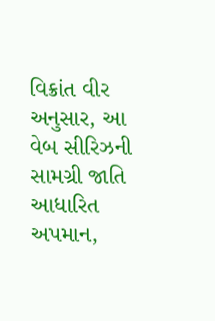વિક્રાંત વીર અનુસાર, આ વેબ સીરિઝની સામગ્રી જાતિ આધારિત અપમાન,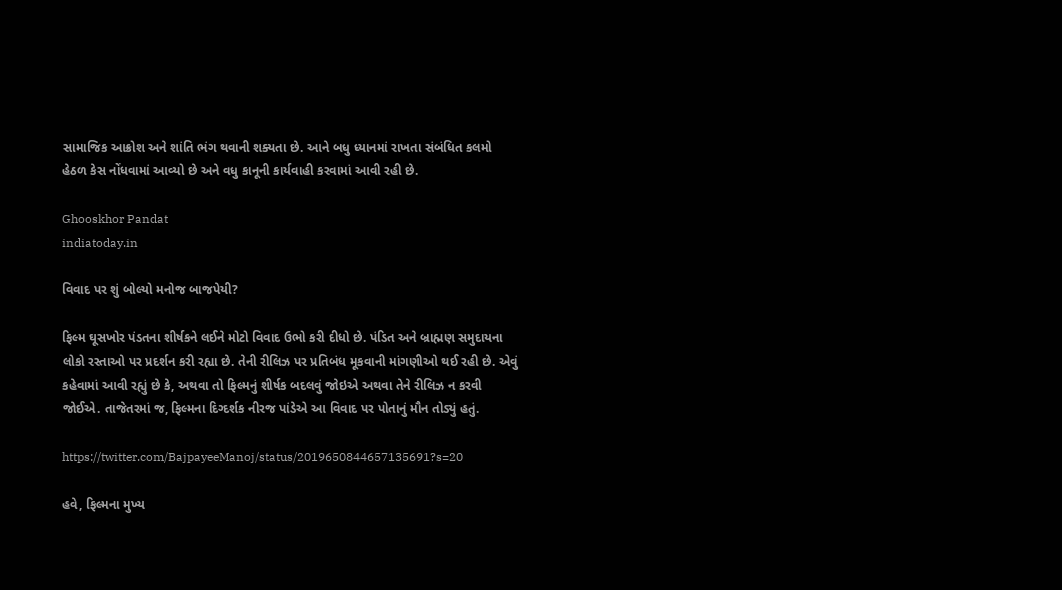સામાજિક આક્રોશ અને શાંતિ ભંગ થવાની શક્યતા છે. આને બધુ ધ્યાનમાં રાખતા સંબંધિત કલમો હેઠળ કેસ નોંધવામાં આવ્યો છે અને વધુ કાનૂની કાર્યવાહી કરવામાં આવી રહી છે.

Ghooskhor Pandat
indiatoday.in

વિવાદ પર શું બોલ્યો મનોજ બાજપેયી?

ફિલ્મ ઘૂસખોર પંડતના શીર્ષકને લઈને મોટો વિવાદ ઉભો કરી દીધો છે. પંડિત અને બ્રાહ્મણ સમુદાયના લોકો રસ્તાઓ પર પ્રદર્શન કરી રહ્યા છે. તેની રીલિઝ પર પ્રતિબંધ મૂકવાની માંગણીઓ થઈ રહી છે. એવું કહેવામાં આવી રહ્યું છે કે, અથવા તો ફિલ્મનું શીર્ષક બદલવું જોઇએ અથવા તેને રીલિઝ ન કરવી જોઈએ. તાજેતરમાં જ, ફિલ્મના દિગ્દર્શક નીરજ પાંડેએ આ વિવાદ પર પોતાનું મૌન તોડ્યું હતું.

https://twitter.com/BajpayeeManoj/status/2019650844657135691?s=20

હવે, ફિલ્મના મુખ્ય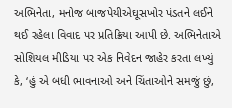અભિનેતા, મનોજ બાજપેયીએઘૂસખોર પંડતને લઈને થઈ રહેલા વિવાદ પર પ્રતિક્રિયા આપી છે. અભિનેતાએ સોશિયલ મીડિયા પર એક નિવેદન જાહેર કરતા લખ્યું કે, ‘હું એ બધી ભાવનાઓ અને ચિંતાઓને સમજું છું,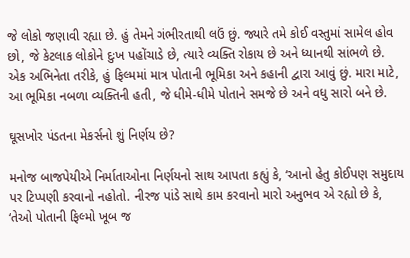જે લોકો જણાવી રહ્યા છે. હું તેમને ગંભીરતાથી લઉં છું. જ્યારે તમે કોઈ વસ્તુમાં સામેલ હોવ છો, જે કેટલાક લોકોને દુઃખ પહોંચાડે છે, ત્યારે વ્યક્તિ રોકાય છે અને ધ્યાનથી સાંભળે છે. એક અભિનેતા તરીકે, હું ફિલ્મમાં માત્ર પોતાની ભૂમિકા અને કહાની દ્વારા આવું છું. મારા માટે, આ ભૂમિકા નબળા વ્યક્તિની હતી, જે ધીમે-ધીમે પોતાને સમજે છે અને વધુ સારો બને છે.

ઘૂસખોર પંડતના મેકર્સનો શું નિર્ણય છે?

મનોજ બાજપેયીએ નિર્માતાઓના નિર્ણયનો સાથ આપતા કહ્યું કે, ‘આનો હેતુ કોઈપણ સમુદાય પર ટિપ્પણી કરવાનો નહોતો. નીરજ પાંડે સાથે કામ કરવાનો મારો અનુભવ એ રહ્યો છે કે, ‘તેઓ પોતાની ફિલ્મો ખૂબ જ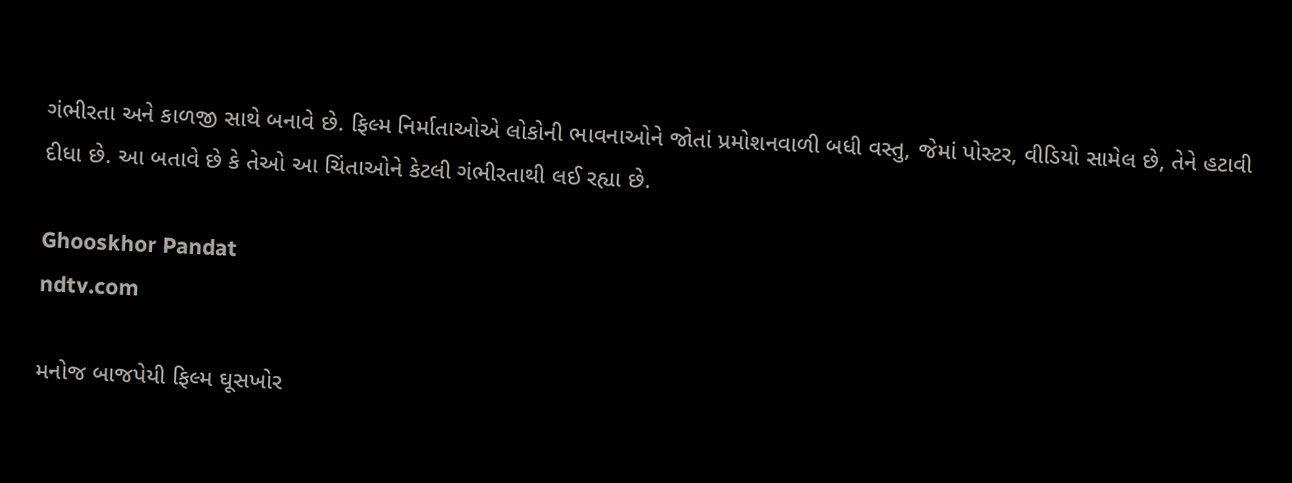ગંભીરતા અને કાળજી સાથે બનાવે છે. ફિલ્મ નિર્માતાઓએ લોકોની ભાવનાઓને જોતાં પ્રમોશનવાળી બધી વસ્તુ, જેમાં પોસ્ટર, વીડિયો સામેલ છે, તેને હટાવી દીધા છે. આ બતાવે છે કે તેઓ આ ચિંતાઓને કેટલી ગંભીરતાથી લઈ રહ્યા છે.

Ghooskhor Pandat
ndtv.com

મનોજ બાજપેયી ફિલ્મ ઘૂસખોર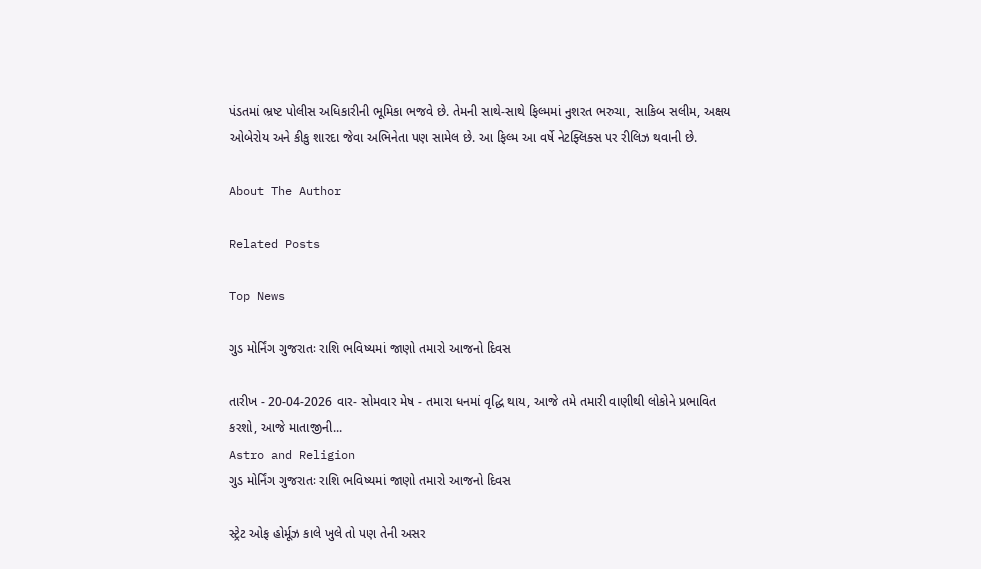પંડતમાં ભ્રષ્ટ પોલીસ અધિકારીની ભૂમિકા ભજવે છે. તેમની સાથે-સાથે ફિલ્મમાં નુશરત ભરુચા, સાકિબ સલીમ, અક્ષય ઓબેરોય અને કીકુ શારદા જેવા અભિનેતા પણ સામેલ છે. આ ફિલ્મ આ વર્ષે નેટફ્લિક્સ પર રીલિઝ થવાની છે.

About The Author

Related Posts

Top News

ગુડ મોર્નિંગ ગુજરાતઃ રાશિ ભવિષ્યમાં જાણો તમારો આજનો દિવસ

તારીખ - 20-04-2026 વાર- સોમવાર મેષ - તમારા ધનમાં વૃદ્ધિ થાય, આજે તમે તમારી વાણીથી લોકોને પ્રભાવિત કરશો, આજે માતાજીની...
Astro and Religion
ગુડ મોર્નિંગ ગુજરાતઃ રાશિ ભવિષ્યમાં જાણો તમારો આજનો દિવસ

સ્ટ્રેટ ઓફ હોર્મૂઝ કાલે ખુલે તો પણ તેની અસર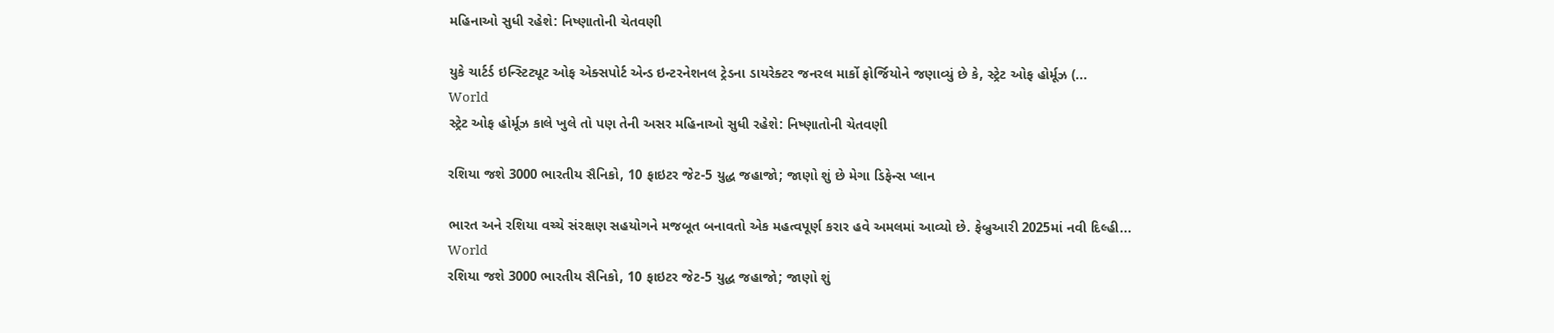મહિનાઓ સુધી રહેશે: નિષ્ણાતોની ચેતવણી

યુકે ચાર્ટર્ડ ઇન્સ્ટિટ્યૂટ ઓફ એક્સપોર્ટ એન્ડ ઇન્ટરનેશનલ ટ્રેડના ડાયરેક્ટર જનરલ માર્કો ફોર્જિયોને જણાવ્યું છે કે, સ્ટ્રેટ ઓફ હોર્મૂઝ (...
World
સ્ટ્રેટ ઓફ હોર્મૂઝ કાલે ખુલે તો પણ તેની અસર મહિનાઓ સુધી રહેશે: નિષ્ણાતોની ચેતવણી

રશિયા જશે 3000 ભારતીય સૈનિકો, 10 ફાઇટર જેટ-5 યુદ્ધ જહાજો; જાણો શું છે મેગા ડિફેન્સ પ્લાન

ભારત અને રશિયા વચ્ચે સંરક્ષણ સહયોગને મજબૂત બનાવતો એક મહત્વપૂર્ણ કરાર હવે અમલમાં આવ્યો છે. ફેબ્રુઆરી 2025માં નવી દિલ્હી...
World
રશિયા જશે 3000 ભારતીય સૈનિકો, 10 ફાઇટર જેટ-5 યુદ્ધ જહાજો; જાણો શું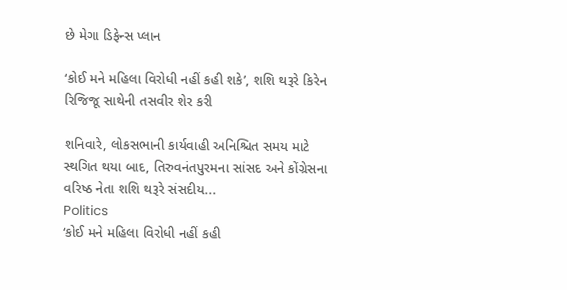છે મેગા ડિફેન્સ પ્લાન

‘કોઈ મને મહિલા વિરોધી નહીં કહી શકે’, શશિ થરૂરે કિરેન રિજિજૂ સાથેની તસવીર શેર કરી

શનિવારે, લોકસભાની કાર્યવાહી અનિશ્ચિત સમય માટે સ્થગિત થયા બાદ, તિરુવનંતપુરમના સાંસદ અને કોંગ્રેસના વરિષ્ઠ નેતા શશિ થરૂરે સંસદીય...
Politics
‘કોઈ મને મહિલા વિરોધી નહીં કહી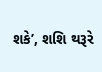શકે’, શશિ થરૂરે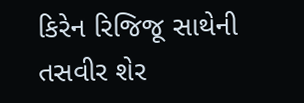કિરેન રિજિજૂ સાથેની તસવીર શેર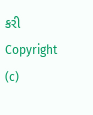કરી
Copyright (c)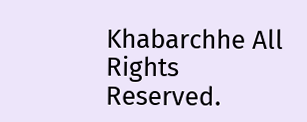Khabarchhe All Rights Reserved.